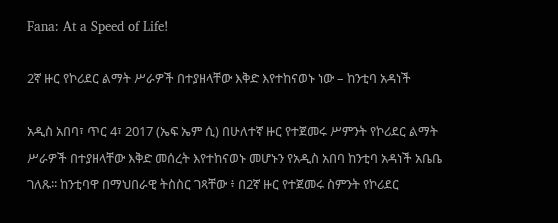Fana: At a Speed of Life!

2ኛ ዙር የኮሪደር ልማት ሥራዎች በተያዘላቸው እቅድ እየተከናወኑ ነው – ከንቲባ አዳነች

አዲስ አበባ፣ ጥር 4፣ 2017 (ኤፍ ኤም ሲ) በሁለተኛ ዙር የተጀመሩ ሥምንት የኮሪደር ልማት ሥራዎች በተያዘላቸው እቅድ መሰረት እየተከናወኑ መሆኑን የአዲስ አበባ ከንቲባ አዳነች አቤቤ ገለጹ፡፡ ከንቲባዋ በማህበራዊ ትስስር ገጻቸው ፥ በ2ኛ ዙር የተጀመሩ ስምንት የኮሪደር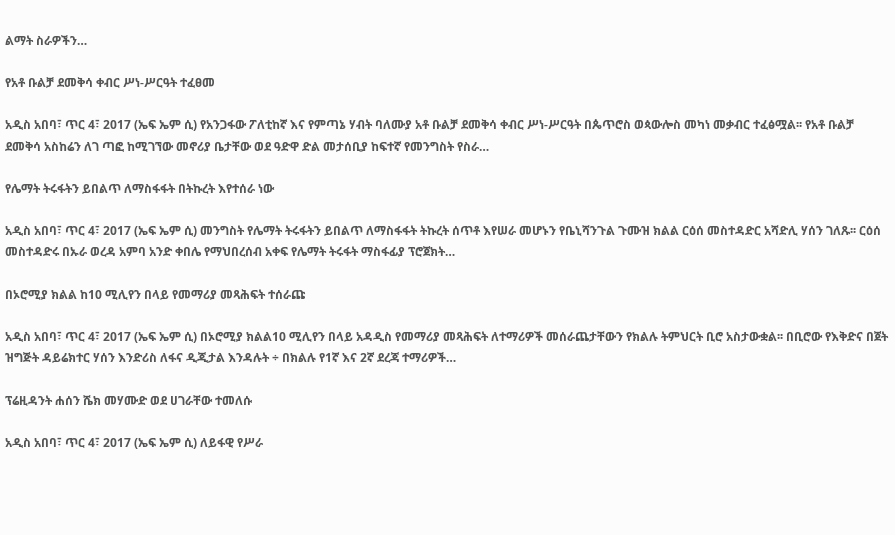ልማት ስራዎችን…

የአቶ ቡልቻ ደመቅሳ ቀብር ሥነ-ሥርዓት ተፈፀመ

አዲስ አበባ፣ ጥር 4፣ 2017 (ኤፍ ኤም ሲ) የአንጋፋው ፖለቲከኛ እና የምጣኔ ሃብት ባለሙያ አቶ ቡልቻ ደመቅሳ ቀብር ሥነ-ሥርዓት በጴጥሮስ ወጳውሎስ መካነ መቃብር ተፈፅሟል፡፡ የአቶ ቡልቻ ደመቅሳ አስከሬን ለገ ጣፎ ከሚገኘው መኖሪያ ቤታቸው ወደ ዓድዋ ድል መታሰቢያ ከፍተኛ የመንግስት የስራ…

የሌማት ትሩፋትን ይበልጥ ለማስፋፋት በትኩረት እየተሰራ ነው

አዲስ አበባ፣ ጥር 4፣ 2017 (ኤፍ ኤም ሲ) መንግስት የሌማት ትሩፋትን ይበልጥ ለማስፋፋት ትኩረት ሰጥቶ እየሠራ መሆኑን የቤኒሻንጉል ጉሙዝ ክልል ርዕሰ መስተዳድር አሻድሊ ሃሰን ገለጹ፡፡ ርዕሰ መስተዳድሩ በኡራ ወረዳ አምባ አንድ ቀበሌ የማህበረሰብ አቀፍ የሌማት ትሩፋት ማስፋፊያ ፕሮጀክት…

በኦሮሚያ ክልል ከ10 ሚሊየን በላይ የመማሪያ መጻሕፍት ተሰራጩ

አዲስ አበባ፣ ጥር 4፣ 2017 (ኤፍ ኤም ሲ) በኦሮሚያ ክልል10 ሚሊየን በላይ አዳዲስ የመማሪያ መጻሕፍት ለተማሪዎች መሰራጨታቸውን የክልሉ ትምህርት ቢሮ አስታውቋል፡፡ በቢሮው የእቅድና በጀት ዝግጅት ዳይሬክተር ሃሰን እንድሪስ ለፋና ዲጂታል እንዳሉት ÷ በክልሉ የ1ኛ እና 2ኛ ደረጃ ተማሪዎች…

ፕሬዚዳንት ሐሰን ሼክ መሃሙድ ወደ ሀገራቸው ተመለሱ

አዲስ አበባ፣ ጥር 4፣ 2017 (ኤፍ ኤም ሲ) ለይፋዊ የሥራ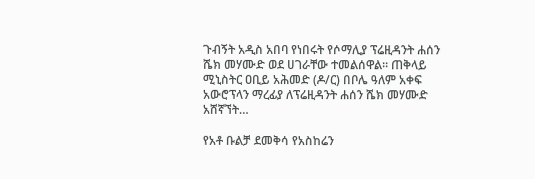ጉብኝት አዲስ አበባ የነበሩት የሶማሊያ ፕሬዚዳንት ሐሰን ሼክ መሃሙድ ወደ ሀገራቸው ተመልሰዋል፡፡ ጠቅላይ ሚኒስትር ዐቢይ አሕመድ (ዶ/ር) በቦሌ ዓለም አቀፍ አውሮፕላን ማረፊያ ለፕሬዚዳንት ሐሰን ሼክ መሃሙድ አሸኛኘት…

የአቶ ቡልቻ ደመቅሳ የአስከሬን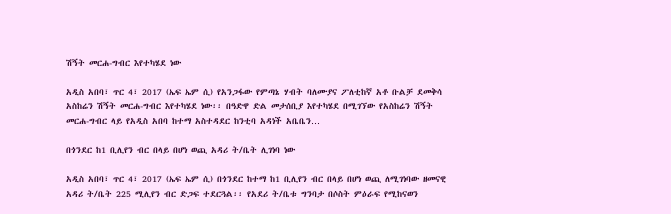ሽኝት መርሐ-ግብር እየተካሄደ ነው

አዲስ አበባ፣ ጥር 4፣ 2017 (ኤፍ ኤም ሲ) የአንጋፋው የምጣኔ ሃብት ባለሙያና ፖለቲከኛ አቶ ቡልቻ ደመቅሳ አስከሬን ሽኝት መርሐ-ግብር እየተካሄደ ነው፡፡ በዓድዋ ድል መታሰቢያ እየተካሄደ በሚገኘው የአስከሬን ሽኝት መርሐ-ግብር ላይ የአዲስ አበባ ከተማ አስተዳደር ከንቲባ አዳነች አቤቤን…

በጎንደር ከ1 ቢሊየን ብር በላይ በሆነ ወጪ አዳሪ ት/ቤት ሊገነባ ነው

አዲስ አበባ፣ ጥር 4፣ 2017 (ኤፍ ኤም ሲ) በጎንደር ከተማ ከ1 ቢሊየን ብር በላይ በሆነ ወጪ ለሚገነባው ዘመናዊ አዳሪ ት/ቤት 225 ሚሊየን ብር ድጋፍ ተደርጓል፡፡ የአደሪ ት/ቤቱ ግንባታ በሶስት ምዕራፍ የሚከናወን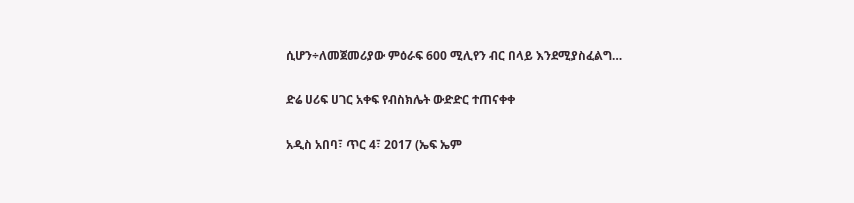ሲሆን÷ለመጀመሪያው ምዕራፍ 600 ሚሊየን ብር በላይ እንደሚያስፈልግ…

ድሬ ሀሪፍ ሀገር አቀፍ የብስክሌት ውድድር ተጠናቀቀ

አዲስ አበባ፣ ጥር 4፣ 2017 (ኤፍ ኤም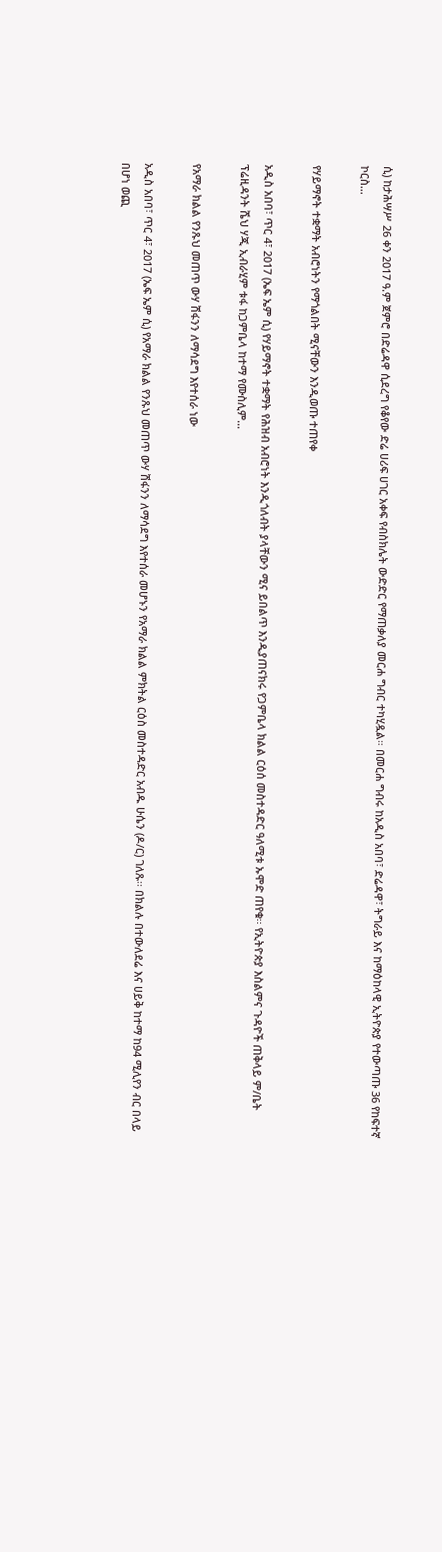ሲ) ከታሕሣሥ 26 ቀን 2017 ዓ.ም ጀምሮ በድሬዳዋ ሲደረግ የቆየው ድሬ ሀሪፍ ሀገር አቀፍ የብስክሌት ውድድር የማጠቃለያ መርሐ ግብር ተካሂዷል። በመርሐ ግብሩ ከአዲስ አበባ፣ ድሬዳዋ፣ ትግራይ እና ከማዕከላዊ ኢትዮጵያ የተውጣጡ 36 የከፍተኛ ኮርስ…

የሃይማኖት ተቋማት አብሮነትን የማጎልበት ሚናቸውን እንዲወጡ ተጠየቀ

አዲስ አበባ፣ ጥር 4፣ 2017 (ኤፍ ኤም ሲ) የሃይማኖት ተቋማት የሕዝብ አብሮነት እንዲጎለብት ያላቸውን ሚና ይበልጥ እንዲያጠናክሩ የጋምቤላ ክልል ርዕሰ መስተዳድር ዓለሚቱ ኡሞድ ጠየቁ፡፡ የኢትዮጵያ እስልምና ጉዳዮች ጠቅላይ ም/ቤት ፕሬዚዳንት ሼህ ሃጂ ኢብራሂም ቱፋ ከጋምቤላ ከተማ የሙስሊም…

የአማራ ክልል የንጹህ መጠጥ ውሃ ሽፋንን ለማሳደግ እየተሰራ ነው

አዲስ አበባ፣ ጥር 4፣ 2017 (ኤፍ ኤም ሲ) የአማራ ክልል የንጹህ መጠጥ ውሃ ሽፋንን ለማሳደግ እየተሰራ መሆኑን የአማራ ክልል ምክትል ርዕስ መስተዳድር አብዱ ሁሴን (ዶ/ር) ገለጹ፡፡ በክልሉ በተውለደሬ እና ሀይቅ ከተማ ከ94 ሚሊየን ብር በላይ በሆነ ወጪ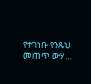የተገነቡ የንጹህ መጠጥ ውሃ…